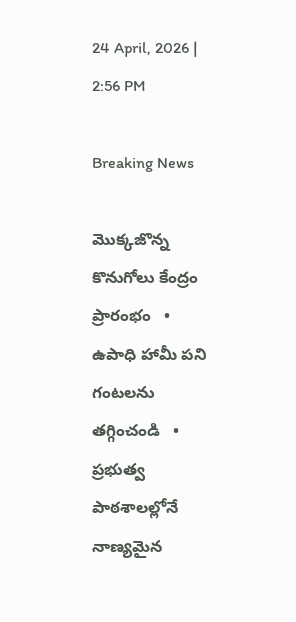24 April, 2026 | 2:56 PM

Breaking News

మొక్కజొన్న కొనుగోలు కేంద్రం ప్రారంభం   •   ఉపాధి హామీ పని గంటలను తగ్గించండి   •   ప్రభుత్వ పాఠశాలల్లోనే నాణ్యమైన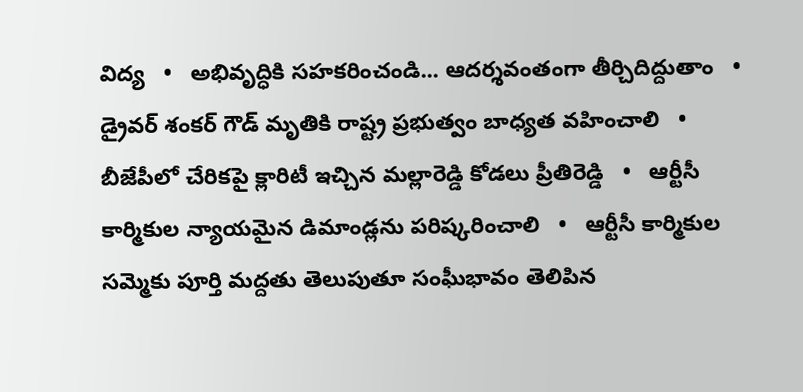విద్య   •   అభివృద్ధికి సహకరించండి... ఆదర్శవంతంగా తీర్చిదిద్దుతాం   •   డ్రైవర్ శంకర్ గౌడ్ మృతికి రాష్ట్ర ప్రభుత్వం బాధ్యత వహించాలి   •   బీజేపీలో చేరికపై క్లారిటీ ఇచ్చిన మల్లారెడ్డి కోడలు ప్రీతిరెడ్డి   •   ఆర్టీసీ కార్మికుల న్యాయమైన డిమాండ్లను పరిష్కరించాలి   •   ఆర్టీసీ కార్మికుల సమ్మెకు పూర్తి మద్దతు తెలుపుతూ సంఘీభావం తెలిపిన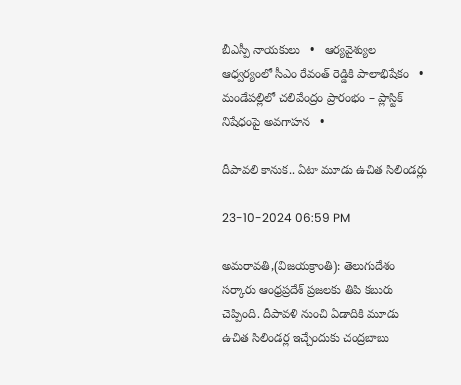బీఎస్పీ నాయకులు   •   ఆర్యవైశ్యుల ఆధ్వర్యంలో సీఎం రేవంత్ రెడ్డికి పాలాభిషేకం   •   మండేపల్లిలో చలివేంద్రం ప్రారంభం – ప్లాస్టిక్ నిషేధంపై అవగాహన   •

దీపావలి కానుక.. ఏటా మూడు ఉచిత సిలిండర్లు

23-10-2024 06:59 PM

అమరావతి,(విజయక్రాంతి): తెలుగుదేశం సర్కారు ఆంధ్రప్రదేశ్ ప్రజలకు తిపి కబురు చెప్పింది. దీపావళి నుంచి ఏడాదికి మూడు ఉచిత సిలిండర్ల ఇచ్చేందుకు చంద్రబాబు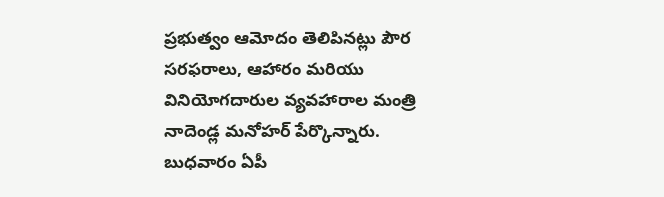ప్రభుత్వం ఆమోదం తెలిపినట్లు పౌర సరఫరాలు, ఆహారం మరియు వినియోగదారుల వ్యవహారాల మంత్రి నాదెండ్ల మనోహర్ పేర్కొన్నారు. బుధవారం ఏపీ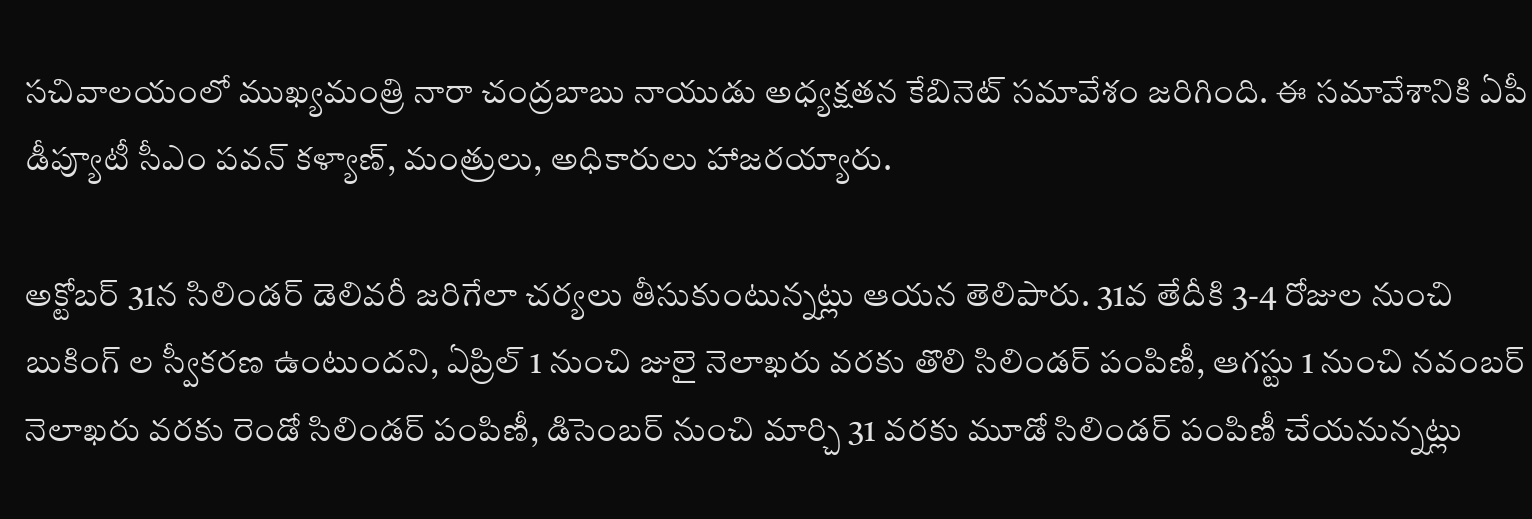సచివాలయంలో ముఖ్యమంత్రి నారా చంద్రబాబు నాయుడు అధ్యక్షతన కేబినెట్ సమావేశం జరిగింది. ఈ సమావేశానికి ఏపీ డీప్యూటీ సీఎం పవన్ కళ్యాణ్, మంత్రులు, అధికారులు హాజరయ్యారు.

అక్టోబర్ 31న సిలిండర్ డెలివరీ జరిగేలా చర్యలు తీసుకుంటున్నట్లు ఆయన తెలిపారు. 31వ తేదీకి 3-4 రోజుల నుంచి బుకింగ్ ల స్వీకరణ ఉంటుందని, ఏప్రిల్ 1 నుంచి జులై నెలాఖరు వరకు తొలి సిలిండర్ పంపిణీ, ఆగస్టు 1 నుంచి నవంబర్ నెలాఖరు వరకు రెండో సిలిండర్ పంపిణీ, డిసెంబర్ నుంచి మార్చి 31 వరకు మూడో సిలిండర్ పంపిణీ చేయనున్నట్లు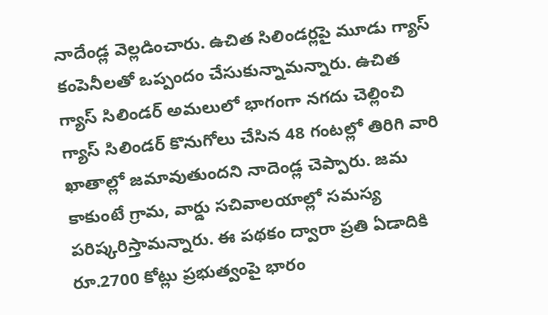నాదేండ్ల వెల్లడించారు. ఉచిత సిలిండర్లపై మూడు గ్యాస్ కంపెనీలతో ఒప్పందం చేసుకున్నామన్నారు. ఉచిత గ్యాస్ సిలిండర్ అమలులో భాగంగా నగదు చెల్లించి గ్యాస్ సిలిండర్ కొనుగోలు చేసిన 48 గంటల్లో తిరిగి వారి ఖాతాల్లో జమావుతుందని నాదెండ్ల చెప్పారు. జమ కాకుంటే గ్రామ, వార్డు సచివాలయాల్లో సమస్య పరిష్కరిస్తామన్నారు. ఈ పథకం ద్వారా ప్రతి ఏడాదికి రూ.2700 కోట్లు ప్రభుత్వంపై భారం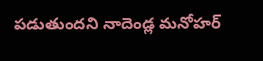పడుతుందని నాదెండ్ల మనోహర్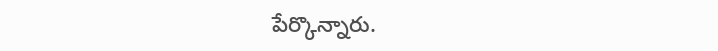పేర్కొన్నారు.